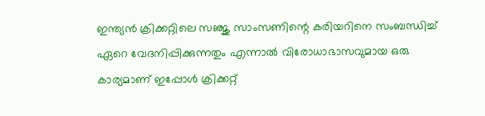ഇന്ത്യൻ ക്രിക്കറ്റിലെ സഞ്ജു സാംസണിന്റെ കരിയറിനെ സംബന്ധിച്ച് ഏറെ വേദനിപ്പിക്കുന്നതും എന്നാൽ വിരോധാഭാസവുമായ ഒരു കാര്യമാണ് ഇപ്പോൾ ക്രിക്കറ്റ്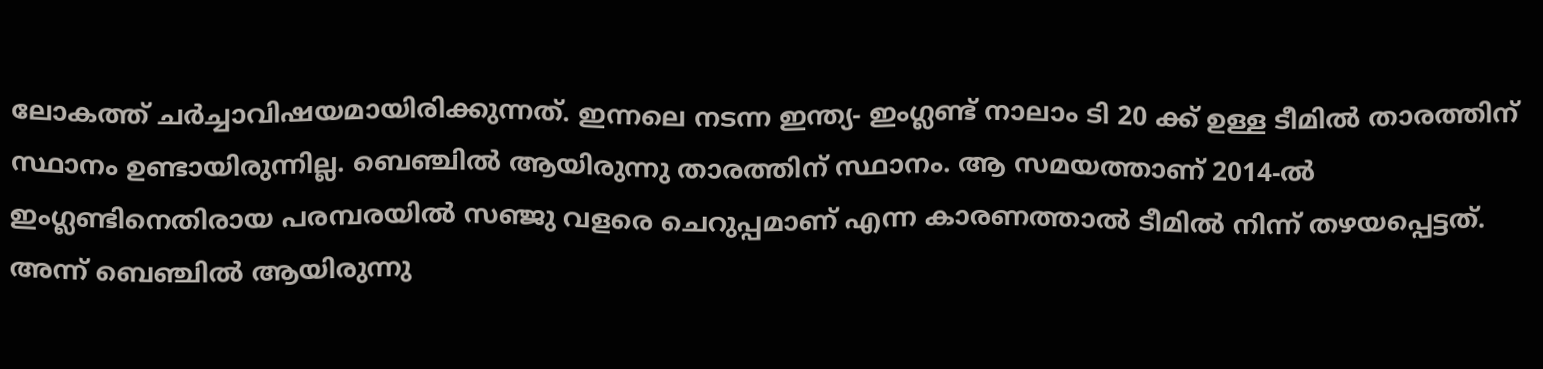ലോകത്ത് ചർച്ചാവിഷയമായിരിക്കുന്നത്. ഇന്നലെ നടന്ന ഇന്ത്യ- ഇംഗ്ലണ്ട് നാലാം ടി 20 ക്ക് ഉള്ള ടീമിൽ താരത്തിന് സ്ഥാനം ഉണ്ടായിരുന്നില്ല. ബെഞ്ചിൽ ആയിരുന്നു താരത്തിന് സ്ഥാനം. ആ സമയത്താണ് 2014-ൽ ഇംഗ്ലണ്ടിനെതിരായ പരമ്പരയിൽ സഞ്ജു വളരെ ചെറുപ്പമാണ് എന്ന കാരണത്താൽ ടീമിൽ നിന്ന് തഴയപ്പെട്ടത്. അന്ന് ബെഞ്ചിൽ ആയിരുന്നു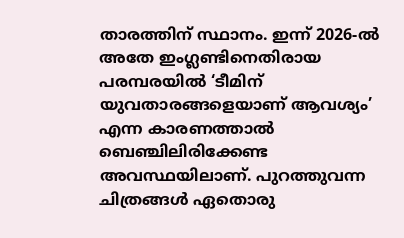താരത്തിന് സ്ഥാനം. ഇന്ന് 2026-ൽ അതേ ഇംഗ്ലണ്ടിനെതിരായ പരമ്പരയിൽ ‘ടീമിന് യുവതാരങ്ങളെയാണ് ആവശ്യം’ എന്ന കാരണത്താൽ ബെഞ്ചിലിരിക്കേണ്ട അവസ്ഥയിലാണ്. പുറത്തുവന്ന ചിത്രങ്ങൾ ഏതൊരു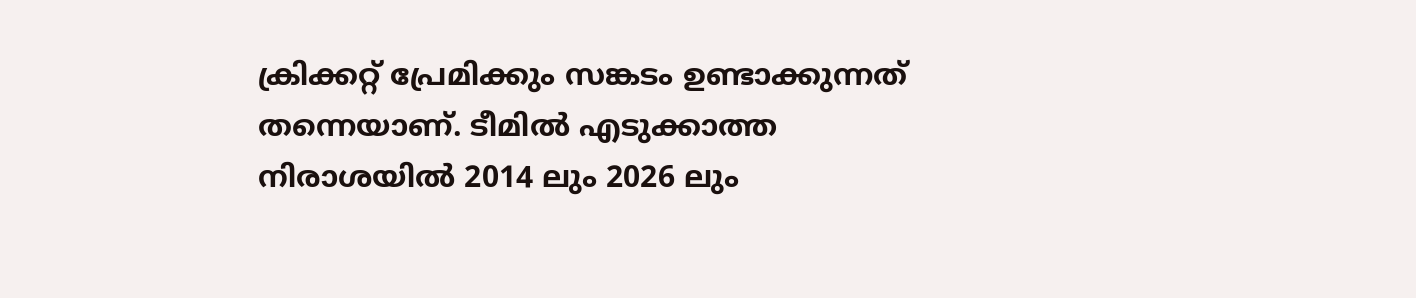ക്രിക്കറ്റ് പ്രേമിക്കും സങ്കടം ഉണ്ടാക്കുന്നത് തന്നെയാണ്. ടീമിൽ എടുക്കാത്ത നിരാശയിൽ 2014 ലും 2026 ലും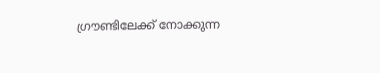ഗ്രൗണ്ടിലേക്ക് നോക്കുന്ന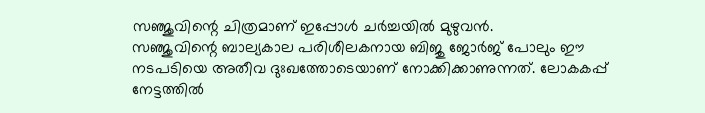സഞ്ജുവിന്റെ ചിത്രമാണ് ഇപ്പോൾ ചർച്ചയിൽ മുഴുവൻ.
സഞ്ജുവിന്റെ ബാല്യകാല പരിശീലകനായ ബിജു ജോർജ് പോലും ഈ നടപടിയെ അതീവ ദുഃഖത്തോടെയാണ് നോക്കിക്കാണുന്നത്. ലോകകപ്പ് നേട്ടത്തിൽ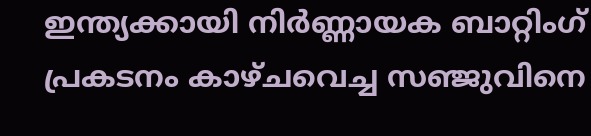ഇന്ത്യക്കായി നിർണ്ണായക ബാറ്റിംഗ് പ്രകടനം കാഴ്ചവെച്ച സഞ്ജുവിനെ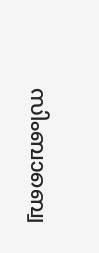സിംബാബ്വെ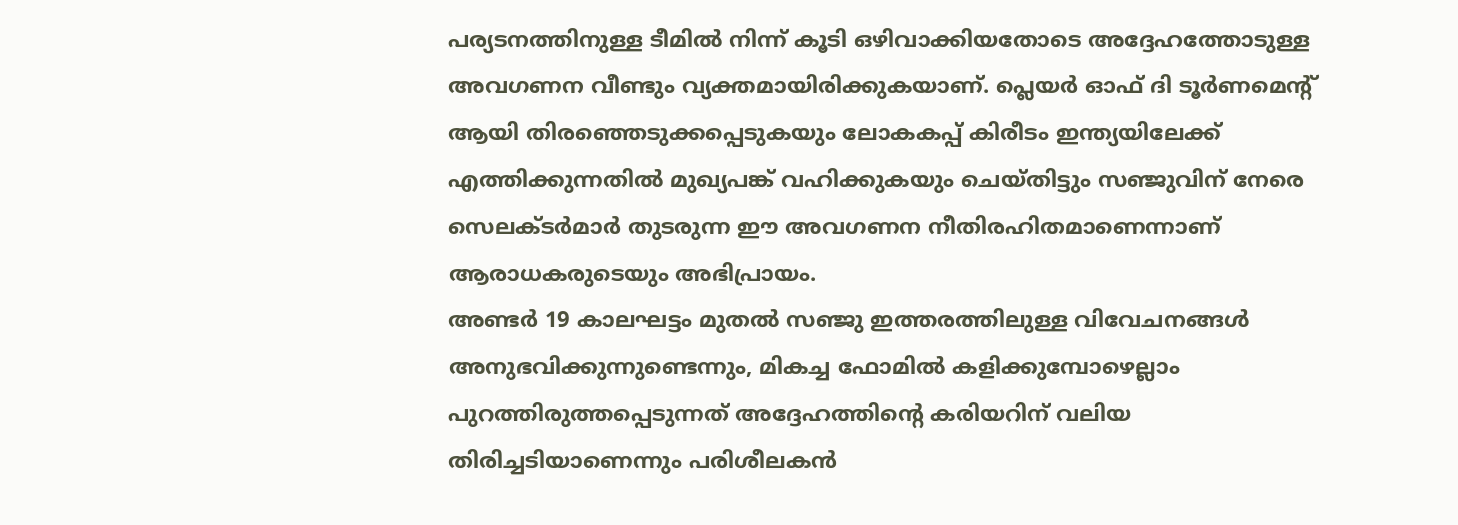പര്യടനത്തിനുള്ള ടീമിൽ നിന്ന് കൂടി ഒഴിവാക്കിയതോടെ അദ്ദേഹത്തോടുള്ള അവഗണന വീണ്ടും വ്യക്തമായിരിക്കുകയാണ്. പ്ലെയർ ഓഫ് ദി ടൂർണമെന്റ് ആയി തിരഞ്ഞെടുക്കപ്പെടുകയും ലോകകപ്പ് കിരീടം ഇന്ത്യയിലേക്ക് എത്തിക്കുന്നതിൽ മുഖ്യപങ്ക് വഹിക്കുകയും ചെയ്തിട്ടും സഞ്ജുവിന് നേരെ സെലക്ടർമാർ തുടരുന്ന ഈ അവഗണന നീതിരഹിതമാണെന്നാണ് ആരാധകരുടെയും അഭിപ്രായം.
അണ്ടർ 19 കാലഘട്ടം മുതൽ സഞ്ജു ഇത്തരത്തിലുള്ള വിവേചനങ്ങൾ അനുഭവിക്കുന്നുണ്ടെന്നും, മികച്ച ഫോമിൽ കളിക്കുമ്പോഴെല്ലാം പുറത്തിരുത്തപ്പെടുന്നത് അദ്ദേഹത്തിന്റെ കരിയറിന് വലിയ തിരിച്ചടിയാണെന്നും പരിശീലകൻ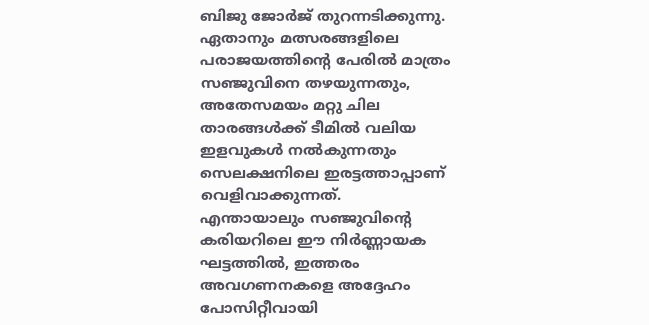ബിജു ജോർജ് തുറന്നടിക്കുന്നു. ഏതാനും മത്സരങ്ങളിലെ പരാജയത്തിന്റെ പേരിൽ മാത്രം സഞ്ജുവിനെ തഴയുന്നതും, അതേസമയം മറ്റു ചില താരങ്ങൾക്ക് ടീമിൽ വലിയ ഇളവുകൾ നൽകുന്നതും സെലക്ഷനിലെ ഇരട്ടത്താപ്പാണ് വെളിവാക്കുന്നത്.
എന്തായാലും സഞ്ജുവിന്റെ കരിയറിലെ ഈ നിർണ്ണായക ഘട്ടത്തിൽ, ഇത്തരം അവഗണനകളെ അദ്ദേഹം പോസിറ്റീവായി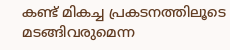കണ്ട് മികച്ച പ്രകടനത്തിലൂടെ മടങ്ങിവരുമെന്ന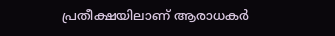പ്രതീക്ഷയിലാണ് ആരാധകർ